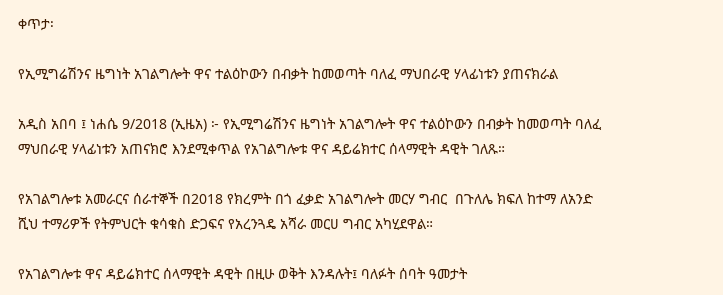ቀጥታ፡

የኢሚግሬሽንና ዜግነት አገልግሎት ዋና ተልዕኮውን በብቃት ከመወጣት ባለፈ ማህበራዊ ሃላፊነቱን ያጠናክራል

አዲስ አበባ ፤ ነሐሴ 9/2018 (ኢዜአ) ፦ የኢሚግሬሽንና ዜግነት አገልግሎት ዋና ተልዕኮውን በብቃት ከመወጣት ባለፈ ማህበራዊ ሃላፊነቱን አጠናክሮ እንደሚቀጥል የአገልግሎቱ ዋና ዳይሬክተር ሰላማዊት ዳዊት ገለጹ።

የአገልግሎቱ አመራርና ሰራተኞች በ2018 የክረምት በጎ ፈቃድ አገልግሎት መርሃ ግብር  በጉለሌ ክፍለ ከተማ ለአንድ ሺህ ተማሪዎች የትምህርት ቁሳቁስ ድጋፍና የአረንጓዴ አሻራ መርሀ ግብር አካሂደዋል።

የአገልግሎቱ ዋና ዳይሬክተር ሰላማዊት ዳዊት በዚሁ ወቅት እንዳሉት፤ ባለፉት ሰባት ዓመታት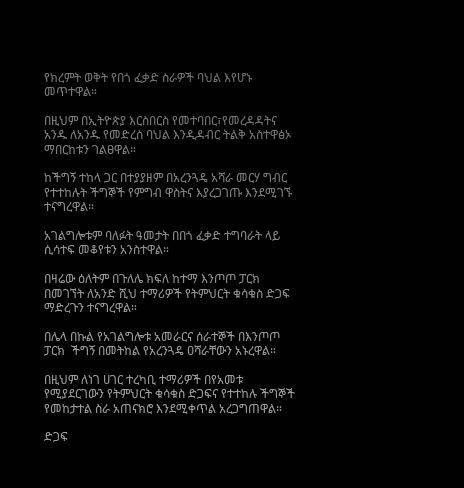የክረምት ወቅት የበጎ ፈቃድ ስራዎች ባህል እየሆኑ መጥተዋል።

በዚህም በኢትዮጵያ እርስበርስ የመተባበር፣የመረዳዳትና አንዱ ለአንዱ የመድረስ ባህል እንዲዳብር ትልቅ አስተዋፅኦ ማበርከቱን ገልፀዋል።

ከችግኝ ተከላ ጋር በተያያዘም በአረንጓዴ አሻራ መርሃ ግብር የተተከሉት ችግኞች የምግብ ዋስትና እያረጋገጡ እንደሚገኙ ተናግረዋል።

አገልግሎቱም ባለፉት ዓመታት በበጎ ፈቃድ ተግባራት ላይ ሲሳተፍ መቆየቱን አንስተዋል።

በዛሬው ዕለትም በጉለሌ ክፍለ ከተማ እንጦጦ ፓርክ በመገኘት ለአንድ ሺህ ተማሪዎች የትምህርት ቁሳቁስ ድጋፍ ማድረጉን ተናግረዋል።

በሌላ በኩል የአገልግሎቱ አመራርና ሰራተኞች በእንጦጦ ፓርክ  ችግኝ በመትከል የአረንጓዴ ዐሻራቸውን አኑረዋል።

በዚህም ለነገ ሀገር ተረካቢ ተማሪዎች በየአመቱ የሚያደርገውን የትምህርት ቁሳቁስ ድጋፍና የተተከሉ ችግኞች የመከታተል ስራ አጠናክሮ እንደሚቀጥል አረጋግጠዋል።

ድጋፍ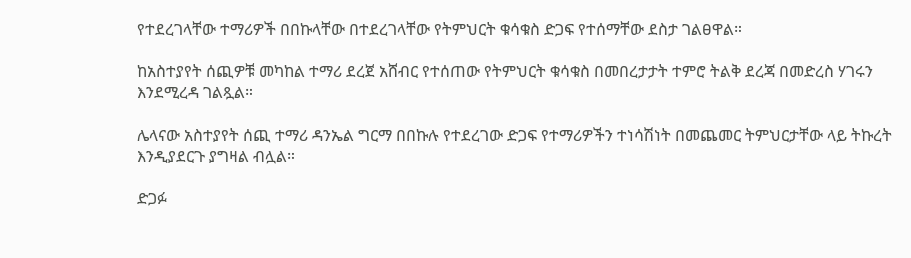የተደረገላቸው ተማሪዎች በበኩላቸው በተደረገላቸው የትምህርት ቁሳቁስ ድጋፍ የተሰማቸው ደስታ ገልፀዋል።

ከአስተያየት ሰጪዎቹ መካከል ተማሪ ደረጀ አሸብር የተሰጠው የትምህርት ቁሳቁስ በመበረታታት ተምሮ ትልቅ ደረጃ በመድረስ ሃገሩን እንደሚረዳ ገልጿል።

ሌላናው አስተያየት ሰጪ ተማሪ ዳንኤል ግርማ በበኩሉ የተደረገው ድጋፍ የተማሪዎችን ተነሳሽነት በመጨመር ትምህርታቸው ላይ ትኩረት እንዲያደርጉ ያግዛል ብሏል።

ድጋፉ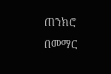ጠንክሮ በመማር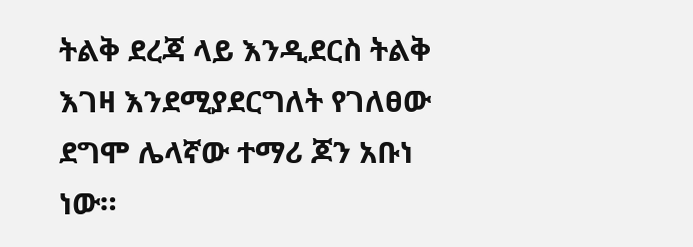ትልቅ ደረጃ ላይ እንዲደርስ ትልቅ እገዛ እንደሚያደርግለት የገለፀው ደግሞ ሌላኛው ተማሪ ጆን አቡነ ነው።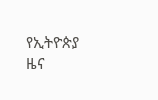የኢትዮጵያ ዜና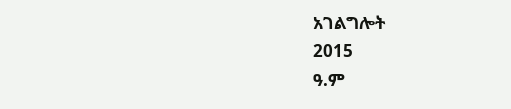አገልግሎት
2015
ዓ.ም